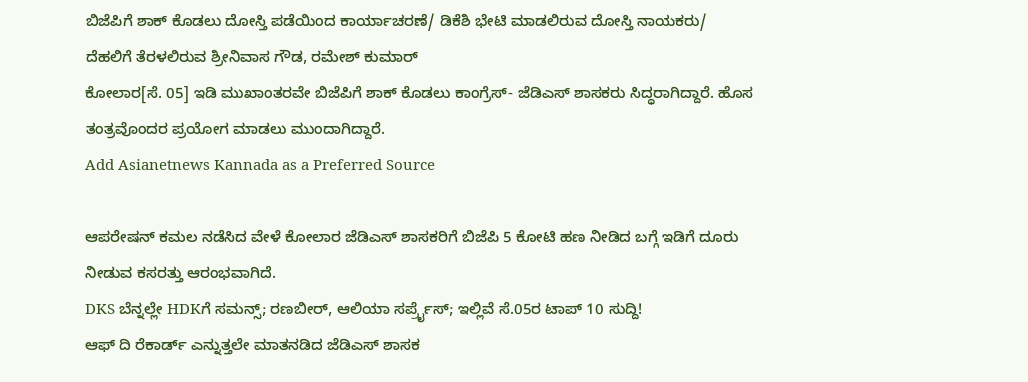ಬಿಜೆಪಿಗೆ ಶಾಕ್ ಕೊಡಲು ದೋಸ್ತಿ ಪಡೆಯಿಂದ ಕಾರ್ಯಾಚರಣೆ/ ಡಿಕೆಶಿ ಭೇಟಿ ಮಾಡಲಿರುವ ದೋಸ್ತಿ ನಾಯಕರು/ ದೆಹಲಿಗೆ ತೆರಳಲಿರುವ ಶ್ರೀನಿವಾಸ ಗೌಡ, ರಮೇಶ್ ಕುಮಾರ್
ಕೋಲಾರ[ಸೆ. 05] ಇಡಿ ಮುಖಾಂತರವೇ ಬಿಜೆಪಿಗೆ ಶಾಕ್ ಕೊಡಲು ಕಾಂಗ್ರೆಸ್- ಜೆಡಿಎಸ್ ಶಾಸಕರು ಸಿದ್ಧರಾಗಿದ್ದಾರೆ. ಹೊಸ ತಂತ್ರವೊಂದರ ಪ್ರಯೋಗ ಮಾಡಲು ಮುಂದಾಗಿದ್ದಾರೆ.
Add Asianetnews Kannada as a Preferred Source

ಆಪರೇಷನ್ ಕಮಲ ನಡೆಸಿದ ವೇಳೆ ಕೋಲಾರ ಜೆಡಿಎಸ್ ಶಾಸಕರಿಗೆ ಬಿಜೆಪಿ 5 ಕೋಟಿ ಹಣ ನೀಡಿದ ಬಗ್ಗೆ ಇಡಿಗೆ ದೂರು ನೀಡುವ ಕಸರತ್ತು ಆರಂಭವಾಗಿದೆ.
DKS ಬೆನ್ನಲ್ಲೇ HDKಗೆ ಸಮನ್ಸ್; ರಣಬೀರ್, ಆಲಿಯಾ ಸರ್ಪ್ರೈಸ್; ಇಲ್ಲಿವೆ ಸೆ.05ರ ಟಾಪ್ 10 ಸುದ್ದಿ!
ಆಫ್ ದಿ ರೆಕಾರ್ಡ್ ಎನ್ನುತ್ತಲೇ ಮಾತನಡಿದ ಜೆಡಿಎಸ್ ಶಾಸಕ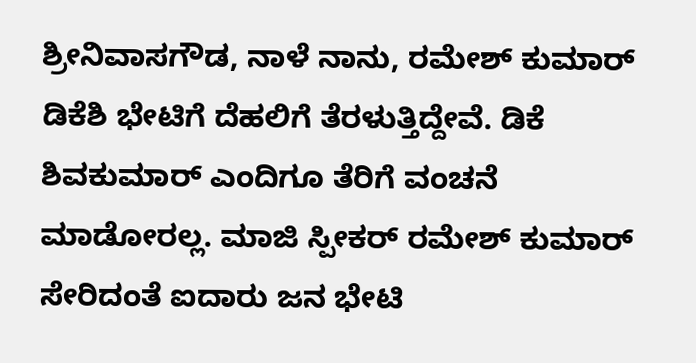ಶ್ರೀನಿವಾಸಗೌಡ, ನಾಳೆ ನಾನು, ರಮೇಶ್ ಕುಮಾರ್ ಡಿಕೆಶಿ ಭೇಟಿಗೆ ದೆಹಲಿಗೆ ತೆರಳುತ್ತಿದ್ದೇವೆ. ಡಿಕೆ ಶಿವಕುಮಾರ್ ಎಂದಿಗೂ ತೆರಿಗೆ ವಂಚನೆ ಮಾಡೋರಲ್ಲ. ಮಾಜಿ ಸ್ಪೀಕರ್ ರಮೇಶ್ ಕುಮಾರ್ ಸೇರಿದಂತೆ ಐದಾರು ಜನ ಭೇಟಿ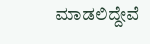ಮಾಡಲಿದ್ದೇವೆ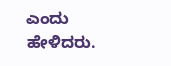ಎಂದು ಹೇಳಿದರು.